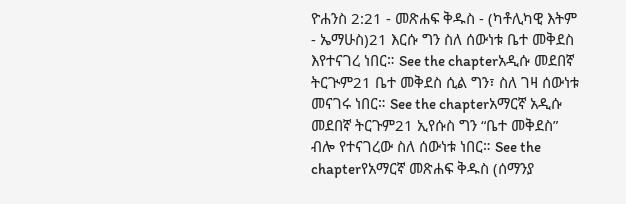ዮሐንስ 2:21 - መጽሐፍ ቅዱስ - (ካቶሊካዊ እትም - ኤማሁስ)21 እርሱ ግን ስለ ሰውነቱ ቤተ መቅደስ እየተናገረ ነበር። See the chapterአዲሱ መደበኛ ትርጒም21 ቤተ መቅደስ ሲል ግን፣ ስለ ገዛ ሰውነቱ መናገሩ ነበር። See the chapterአማርኛ አዲሱ መደበኛ ትርጉም21 ኢየሱስ ግን “ቤተ መቅደስ” ብሎ የተናገረው ስለ ሰውነቱ ነበር። See the chapterየአማርኛ መጽሐፍ ቅዱስ (ሰማንያ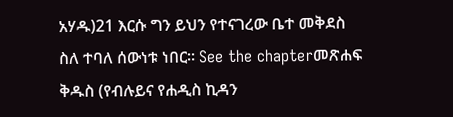አሃዱ)21 እርሱ ግን ይህን የተናገረው ቤተ መቅደስ ስለ ተባለ ሰውነቱ ነበር። See the chapterመጽሐፍ ቅዱስ (የብሉይና የሐዲስ ኪዳን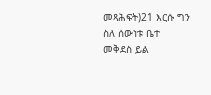መጻሕፍት)21 እርሱ ግን ስለ ሰውነቱ ቤተ መቅደስ ይል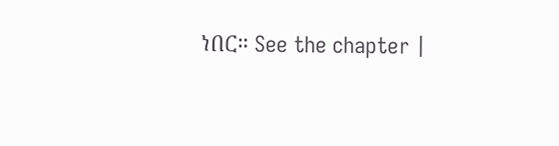ነበር። See the chapter |